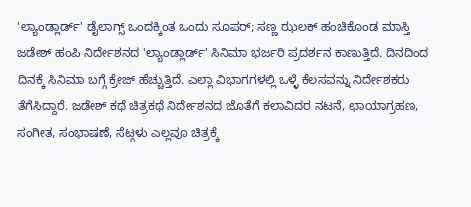'ಲ್ಯಾಂಡ್ಲಾರ್ಡ್' ಡೈಲಾಗ್ಸ್ ಒಂದಕ್ಕಿಂತ ಒಂದು ಸೂಪರ್; ಸಣ್ಣ ಝಲಕ್ ಹಂಚಿಕೊಂಡ ಮಾಸ್ತಿ
ಜಡೇಶ್ ಹಂಪಿ ನಿರ್ದೇಶನದ 'ಲ್ಯಾಂಡ್ಲಾರ್ಡ್' ಸಿನಿಮಾ ಭರ್ಜರಿ ಪ್ರದರ್ಶನ ಕಾಣುತ್ತಿದೆ. ದಿನದಿಂದ ದಿನಕ್ಕೆ ಸಿನಿಮಾ ಬಗ್ಗೆ ಕ್ರೇಜ್ ಹೆಚ್ಚುತ್ತಿದೆ. ಎಲ್ಲಾ ವಿಭಾಗಗಳಲ್ಲಿ ಒಳ್ಳೆ ಕೆಲಸವನ್ನು ನಿರ್ದೇಶಕರು ತೆಗೆಸಿದ್ದಾರೆ. ಜಡೇಶ್ ಕಥೆ ಚಿತ್ರಕಥೆ ನಿರ್ದೇಶನದ ಜೊತೆಗೆ ಕಲಾವಿದರ ನಟನೆ, ಛಾಯಾಗ್ರಹಣ, ಸಂಗೀತ, ಸಂಭಾಷಣೆ, ಸೆಟ್ಗಳು ಎಲ್ಲವೂ ಚಿತ್ರಕ್ಕೆ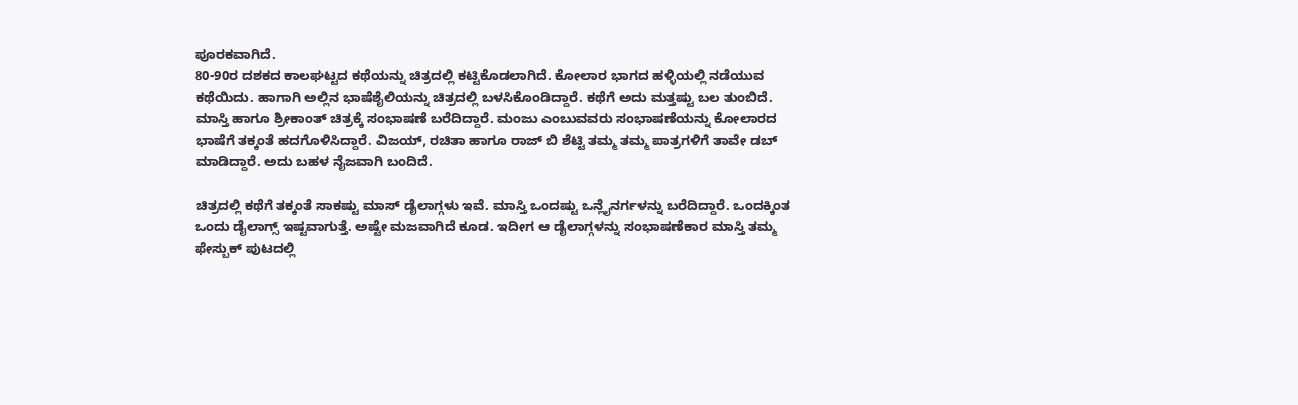ಪೂರಕವಾಗಿದೆ.
80-90ರ ದಶಕದ ಕಾಲಘಟ್ಟದ ಕಥೆಯನ್ನು ಚಿತ್ರದಲ್ಲಿ ಕಟ್ಟಿಕೊಡಲಾಗಿದೆ. ಕೋಲಾರ ಭಾಗದ ಹಳ್ಳಿಯಲ್ಲಿ ನಡೆಯುವ ಕಥೆಯಿದು. ಹಾಗಾಗಿ ಅಲ್ಲಿನ ಭಾಷೆಶೈಲಿಯನ್ನು ಚಿತ್ರದಲ್ಲಿ ಬಳಸಿಕೊಂಡಿದ್ದಾರೆ. ಕಥೆಗೆ ಅದು ಮತ್ತಷ್ಟು ಬಲ ತುಂಬಿದೆ. ಮಾಸ್ತಿ ಹಾಗೂ ಶ್ರೀಕಾಂತ್ ಚಿತ್ರಕ್ಕೆ ಸಂಭಾಷಣೆ ಬರೆದಿದ್ದಾರೆ. ಮಂಜು ಎಂಬುವವರು ಸಂಭಾಷಣೆಯನ್ನು ಕೋಲಾರದ ಭಾಷೆಗೆ ತಕ್ಕಂತೆ ಹದಗೊಳಿಸಿದ್ದಾರೆ. ವಿಜಯ್, ರಚಿತಾ ಹಾಗೂ ರಾಜ್ ಬಿ ಶೆಟ್ಟಿ ತಮ್ಮ ತಮ್ಮ ಪಾತ್ರಗಳಿಗೆ ತಾವೇ ಡಬ್ ಮಾಡಿದ್ದಾರೆ. ಅದು ಬಹಳ ನೈಜವಾಗಿ ಬಂದಿದೆ.

ಚಿತ್ರದಲ್ಲಿ ಕಥೆಗೆ ತಕ್ಕಂತೆ ಸಾಕಷ್ಟು ಮಾಸ್ ಡೈಲಾಗ್ಗಳು ಇವೆ. ಮಾಸ್ತಿ ಒಂದಷ್ಟು ಒನ್ಲೈನರ್ಗಳನ್ನು ಬರೆದಿದ್ದಾರೆ. ಒಂದಕ್ಕಿಂತ ಒಂದು ಡೈಲಾಗ್ಸ್ ಇಷ್ಟವಾಗುತ್ತೆ. ಅಷ್ಟೇ ಮಜವಾಗಿದೆ ಕೂಡ. ಇದೀಗ ಆ ಡೈಲಾಗ್ಗಳನ್ನು ಸಂಭಾಷಣೆಕಾರ ಮಾಸ್ತಿ ತಮ್ಮ ಫೇಸ್ಬುಕ್ ಪುಟದಲ್ಲಿ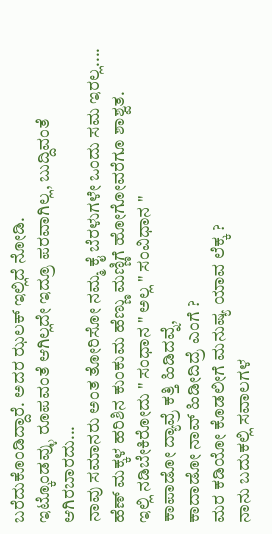ಬರೆದುಕೊಂಡಿದ್ದಾರೆ. ಅದರ ಝಲಕ್ ಇಲ್ಲಿದೆ ನೋಡಿ.
ಇಟ್ಕೊಂಡವ್ಳು ರೂಪವಂತೆ ಆಗಿಲ್ಲದೇ ಇದ್ರೂ ಪರವಾಗಿಲ್ಲ, ಬುದ್ದಿವಂತೆ ಆಗಿರಬಾರದು...
ನಾವು ಸಮಾನರು ಅಂತ ತೋರಿಸೋ ನಮ್ಮ ಕೈ ಬೆರಳುಗಳೇ ಒಂದು ಸಮ ಇರಲ್ಲ....
ಹೆಣ್ ಮಕ್ಕಳ ಹರಿಶಿನ ಕುಂಕುಮ ಹೆಣ್ಣು ಮಣ್ಣಿಗೆ ಹೋಗೋವರೆಗೂ ಶಾಶ್ವತ.
ಇಲ್ಲಿ ನಡಿಬೇಕಿರೋದು " ಸಂಧಾನ " ಅಲ್ಲ " ಸಂವಿಧಾನ "
ಕಾಪಾಡೋ ದ್ಯಾವ್ರೆ ಕತ್ತಿ ಹಿಡಿದವ್ನೆ,
ಕಾದಾಡೋ ನಾವ್ ಹಿಡೀದಿದ್ರೆ ಎಂಗೆ ?
ಮರ ಕಡಿಯೋ ಕೊಡಲೀಗೆ ಮನುಷ್ಯ ಯಾವ ಲೆಕ್ಕ ?
ನಾನು ಬದುಕಲ್ಲಿ ಸವಾಲಗಳ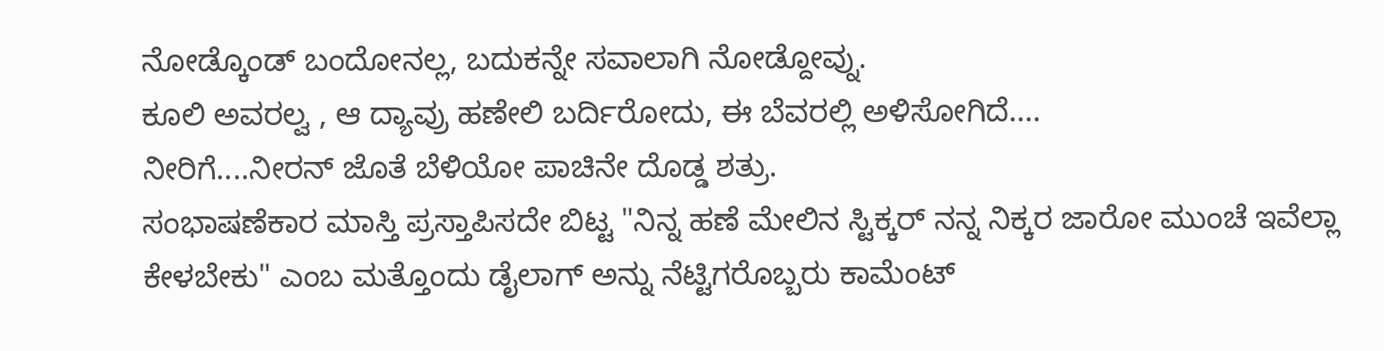ನೋಡ್ಕೊಂಡ್ ಬಂದೋನಲ್ಲ, ಬದುಕನ್ನೇ ಸವಾಲಾಗಿ ನೋಡ್ದೋವ್ನು.
ಕೂಲಿ ಅವರಲ್ವ , ಆ ದ್ಯಾವ್ರು ಹಣೇಲಿ ಬರ್ದಿರೋದು, ಈ ಬೆವರಲ್ಲಿ ಅಳಿಸೋಗಿದೆ....
ನೀರಿಗೆ....ನೀರನ್ ಜೊತೆ ಬೆಳಿಯೋ ಪಾಚಿನೇ ದೊಡ್ಡ ಶತ್ರು.
ಸಂಭಾಷಣೆಕಾರ ಮಾಸ್ತಿ ಪ್ರಸ್ತಾಪಿಸದೇ ಬಿಟ್ಟ "ನಿನ್ನ ಹಣೆ ಮೇಲಿನ ಸ್ಟಿಕ್ಕರ್ ನನ್ನ ನಿಕ್ಕರ ಜಾರೋ ಮುಂಚೆ ಇವೆಲ್ಲಾ ಕೇಳಬೇಕು" ಎಂಬ ಮತ್ತೊಂದು ಡೈಲಾಗ್ ಅನ್ನು ನೆಟ್ಟಿಗರೊಬ್ಬರು ಕಾಮೆಂಟ್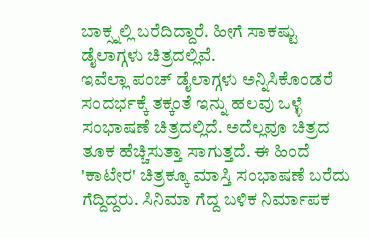ಬಾಕ್ಸ್ನಲ್ಲಿ ಬರೆದಿದ್ದಾರೆ. ಹೀಗೆ ಸಾಕಷ್ಟು ಡೈಲಾಗ್ಗಳು ಚಿತ್ರದಲ್ಲಿವೆ.
ಇವೆಲ್ಲಾ ಪಂಚ್ ಡೈಲಾಗ್ಗಳು ಅನ್ನಿಸಿಕೊಂಡರೆ ಸಂದರ್ಭಕ್ಕೆ ತಕ್ಕಂತೆ ಇನ್ನು ಹಲವು ಒಳ್ಳೆ ಸಂಭಾಷಣೆ ಚಿತ್ರದಲ್ಲಿದೆ. ಅದೆಲ್ಲವೂ ಚಿತ್ರದ ತೂಕ ಹೆಚ್ಚಿಸುತ್ತಾ ಸಾಗುತ್ತದೆ. ಈ ಹಿಂದೆ 'ಕಾಟೇರ' ಚಿತ್ರಕ್ಕೂ ಮಾಸ್ತಿ ಸಂಭಾಷಣೆ ಬರೆದು ಗೆದ್ದಿದ್ದರು. ಸಿನಿಮಾ ಗೆದ್ದ ಬಳಿಕ ನಿರ್ಮಾಪಕ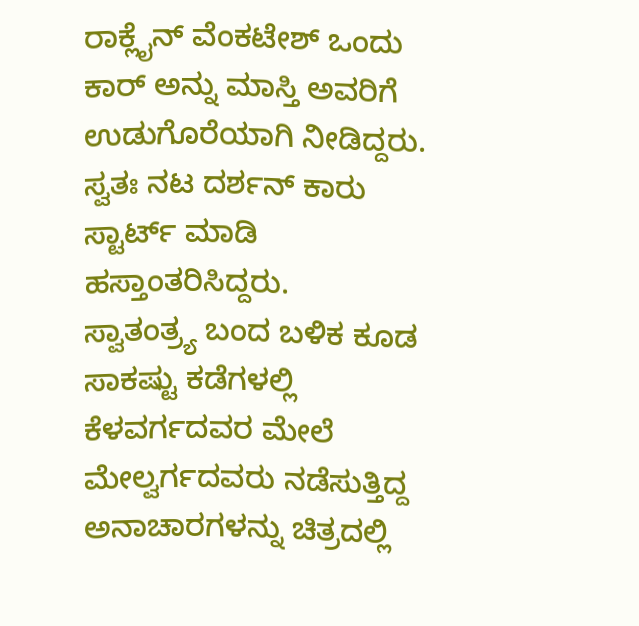ರಾಕ್ಲೈನ್ ವೆಂಕಟೇಶ್ ಒಂದು ಕಾರ್ ಅನ್ನು ಮಾಸ್ತಿ ಅವರಿಗೆ ಉಡುಗೊರೆಯಾಗಿ ನೀಡಿದ್ದರು. ಸ್ವತಃ ನಟ ದರ್ಶನ್ ಕಾರು ಸ್ಟಾರ್ಟ್ ಮಾಡಿ ಹಸ್ತಾಂತರಿಸಿದ್ದರು.
ಸ್ವಾತಂತ್ರ್ಯ ಬಂದ ಬಳಿಕ ಕೂಡ ಸಾಕಷ್ಟು ಕಡೆಗಳಲ್ಲಿ ಕೆಳವರ್ಗದವರ ಮೇಲೆ ಮೇಲ್ವರ್ಗದವರು ನಡೆಸುತ್ತಿದ್ದ ಅನಾಚಾರಗಳನ್ನು ಚಿತ್ರದಲ್ಲಿ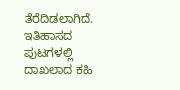ತೆರೆದಿಡಲಾಗಿದೆ. ಇತಿಹಾಸದ ಪುಟಗಳಲ್ಲಿ ದಾಖಲಾದ ಕಹಿ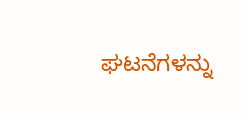ಘಟನೆಗಳನ್ನು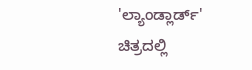'ಲ್ಯಾಂಡ್ಲಾರ್ಡ್' ಚಿತ್ರದಲ್ಲಿ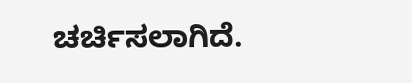ಚರ್ಚಿಸಲಾಗಿದೆ.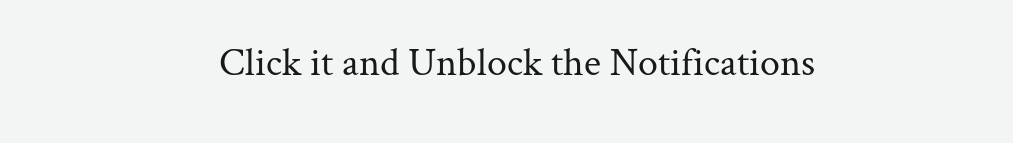Click it and Unblock the Notifications